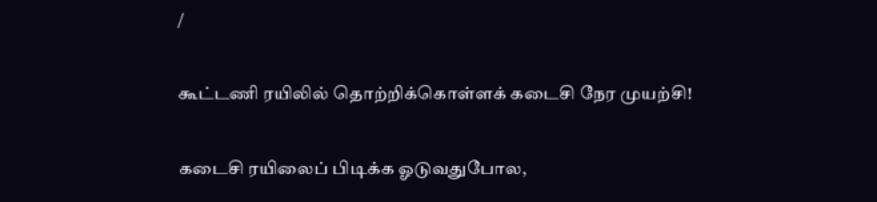/

கூட்டணி ரயிலில் தொற்றிக்கொள்ளக் கடைசி நேர முயற்சி!

கடைசி ரயிலைப் பிடிக்க ஓடுவதுபோல,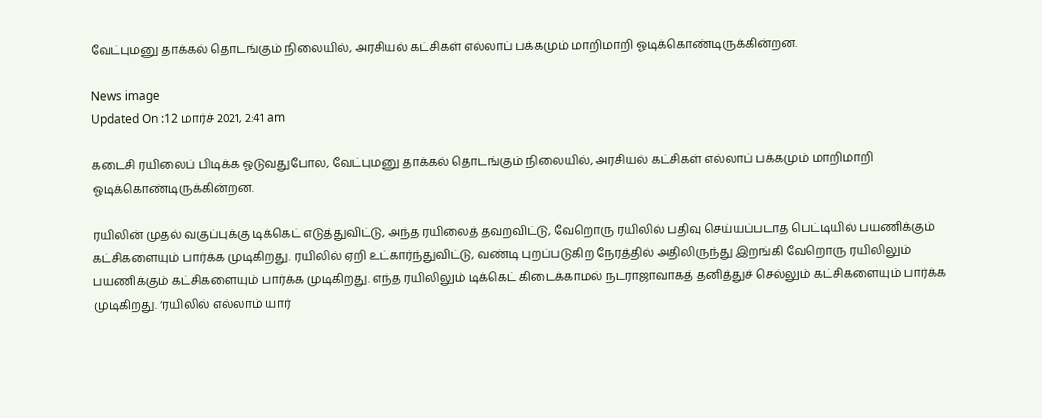வேட்புமனு தாக்கல் தொடங்கும் நிலையில், அரசியல் கட்சிகள் எல்லாப் பக்கமும் மாறிமாறி ஓடிக்கொண்டிருக்கின்றன.

News image
Updated On :12 மார்ச் 2021, 2:41 am

கடைசி ரயிலைப் பிடிக்க ஓடுவதுபோல, வேட்புமனு தாக்கல் தொடங்கும் நிலையில், அரசியல் கட்சிகள் எல்லாப் பக்கமும் மாறிமாறி ஓடிக்கொண்டிருக்கின்றன.

ரயிலின் முதல் வகுப்புக்கு டிக்கெட் எடுத்துவிட்டு, அந்த ரயிலைத் தவறவிட்டு, வேறொரு ரயிலில் பதிவு செய்யப்படாத பெட்டியில் பயணிக்கும் கட்சிகளையும் பார்க்க முடிகிறது. ரயிலில் ஏறி உட்கார்ந்துவிட்டு, வண்டி புறப்படுகிற நேரத்தில் அதிலிருந்து இறங்கி வேறொரு ரயிலிலும் பயணிக்கும் கட்சிகளையும் பார்க்க முடிகிறது. எந்த ரயிலிலும் டிக்கெட் கிடைக்காமல் நடராஜாவாகத் தனித்துச் செல்லும் கட்சிகளையும் பார்க்க முடிகிறது. ‘ரயிலில் எல்லாம் யார்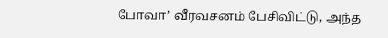போவா’ வீரவசனம் பேசிவிட்டு, அந்த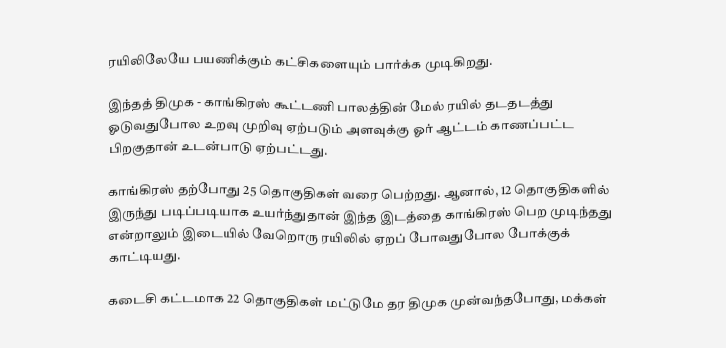ரயிலிலேயே பயணிக்கும் கட்சிகளையும் பார்க்க முடிகிறது.

இந்தத் திமுக - காங்கிரஸ் கூட்டணி பாலத்தின் மேல் ரயில் தடதடத்து ஓடுவதுபோல உறவு முறிவு ஏற்படும் அளவுக்கு ஓர் ஆட்டம் காணப்பட்ட பிறகுதான் உடன்பாடு ஏற்பட்டது.

காங்கிரஸ் தற்போது 25 தொகுதிகள் வரை பெற்றது. ஆனால், 12 தொகுதிகளில் இருந்து படிப்படியாக உயர்ந்துதான் இந்த இடத்தை காங்கிரஸ் பெற முடிந்தது என்றாலும் இடையில் வேறொரு ரயிலில் ஏறப் போவதுபோல போக்குக் காட்டியது.

கடைசி கட்டமாக 22 தொகுதிகள் மட்டுமே தர திமுக முன்வந்தபோது, மக்கள்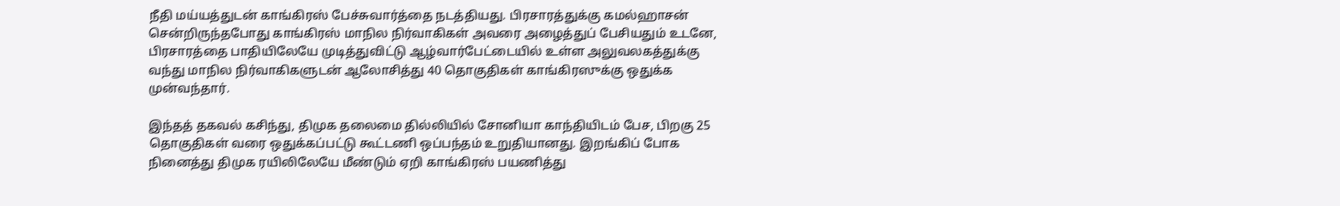நீதி மய்யத்துடன் காங்கிரஸ் பேச்சுவார்த்தை நடத்தியது. பிரசாரத்துக்கு கமல்ஹாசன் சென்றிருந்தபோது காங்கிரஸ் மாநில நிர்வாகிகள் அவரை அழைத்துப் பேசியதும் உடனே, பிரசாரத்தை பாதியிலேயே முடித்துவிட்டு ஆழ்வார்பேட்டையில் உள்ள அலுவலகத்துக்கு வந்து மாநில நிர்வாகிகளுடன் ஆலோசித்து 40 தொகுதிகள் காங்கிரஸுக்கு ஒதுக்க முன்வந்தார்.

இந்தத் தகவல் கசிந்து, திமுக தலைமை தில்லியில் சோனியா காந்தியிடம் பேச, பிறகு 25 தொகுதிகள் வரை ஒதுக்கப்பட்டு கூட்டணி ஒப்பந்தம் உறுதியானது. இறங்கிப் போக நினைத்து திமுக ரயிலிலேயே மீண்டும் ஏறி காங்கிரஸ் பயணித்து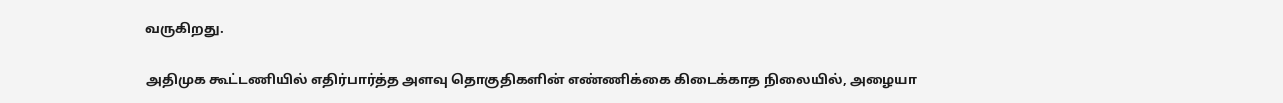வருகிறது.

அதிமுக கூட்டணியில் எதிர்பார்த்த அளவு தொகுதிகளின் எண்ணிக்கை கிடைக்காத நிலையில், அழையா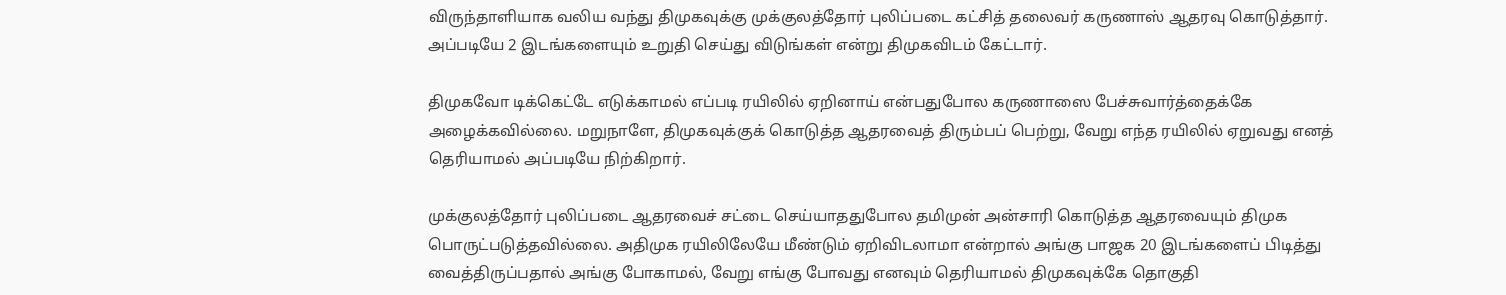விருந்தாளியாக வலிய வந்து திமுகவுக்கு முக்குலத்தோர் புலிப்படை கட்சித் தலைவர் கருணாஸ் ஆதரவு கொடுத்தார். அப்படியே 2 இடங்களையும் உறுதி செய்து விடுங்கள் என்று திமுகவிடம் கேட்டார்.

திமுகவோ டிக்கெட்டே எடுக்காமல் எப்படி ரயிலில் ஏறினாய் என்பதுபோல கருணாஸை பேச்சுவார்த்தைக்கே அழைக்கவில்லை. மறுநாளே, திமுகவுக்குக் கொடுத்த ஆதரவைத் திரும்பப் பெற்று, வேறு எந்த ரயிலில் ஏறுவது எனத் தெரியாமல் அப்படியே நிற்கிறார்.

முக்குலத்தோர் புலிப்படை ஆதரவைச் சட்டை செய்யாததுபோல தமிமுன் அன்சாரி கொடுத்த ஆதரவையும் திமுக பொருட்படுத்தவில்லை. அதிமுக ரயிலிலேயே மீண்டும் ஏறிவிடலாமா என்றால் அங்கு பாஜக 20 இடங்களைப் பிடித்து வைத்திருப்பதால் அங்கு போகாமல், வேறு எங்கு போவது எனவும் தெரியாமல் திமுகவுக்கே தொகுதி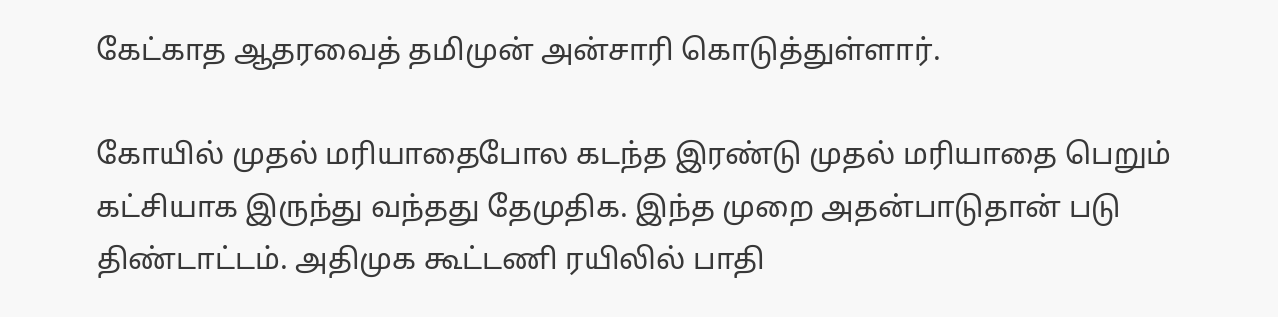கேட்காத ஆதரவைத் தமிமுன் அன்சாரி கொடுத்துள்ளார்.

கோயில் முதல் மரியாதைபோல கடந்த இரண்டு முதல் மரியாதை பெறும் கட்சியாக இருந்து வந்தது தேமுதிக. இந்த முறை அதன்பாடுதான் படு திண்டாட்டம். அதிமுக கூட்டணி ரயிலில் பாதி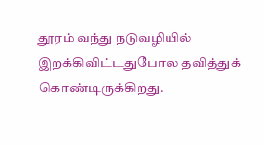தூரம் வந்து நடுவழியில் இறக்கிவிட்டதுபோல தவித்துக் கொண்டிருக்கிறது.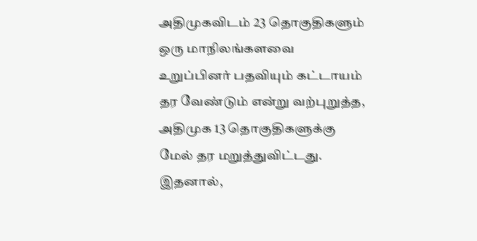அதிமுகவிடம் 23 தொகுதிகளும் ஒரு மாநிலங்களவை உறுப்பினர் பதவியும் கட்டாயம் தர வேண்டும் என்று வற்புறுத்த, அதிமுக 13 தொகுதிகளுக்கு மேல் தர மறுத்துவிட்டது. இதனால்,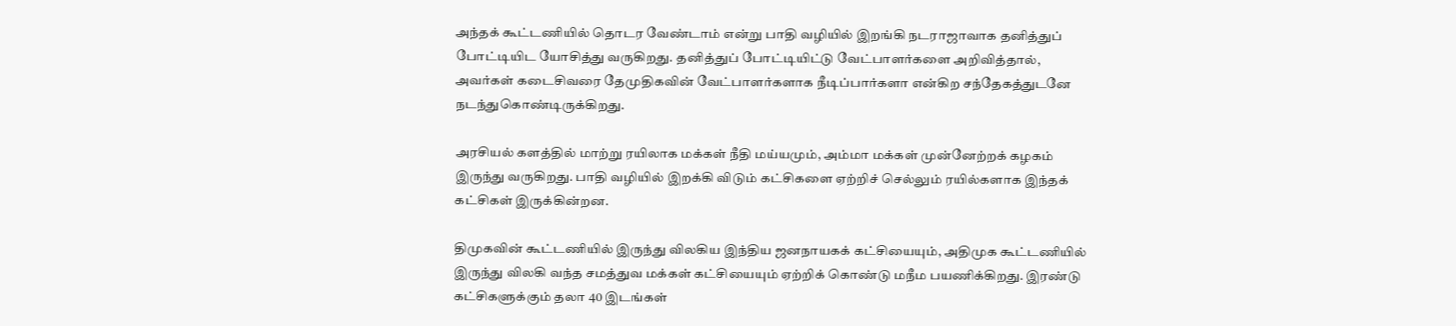அந்தக் கூட்டணியில் தொடர வேண்டாம் என்று பாதி வழியில் இறங்கி நடராஜாவாக தனித்துப் போட்டியிட யோசித்து வருகிறது. தனித்துப் போட்டியிட்டு வேட்பாளர்களை அறிவித்தால், அவர்கள் கடைசிவரை தேமுதிகவின் வேட்பாளர்களாக நீடிப்பார்களா என்கிற சந்தேகத்துடனே நடந்துகொண்டிருக்கிறது.

அரசியல் களத்தில் மாற்று ரயிலாக மக்கள் நீதி மய்யமும், அம்மா மக்கள் முன்னேற்றக் கழகம் இருந்து வருகிறது. பாதி வழியில் இறக்கி விடும் கட்சிகளை ஏற்றிச் செல்லும் ரயில்களாக இந்தக் கட்சிகள் இருக்கின்றன.

திமுகவின் கூட்டணியில் இருந்து விலகிய இந்திய ஜனநாயகக் கட்சியையும், அதிமுக கூட்டணியில் இருந்து விலகி வந்த சமத்துவ மக்கள் கட்சியையும் ஏற்றிக் கொண்டு மநீம பயணிக்கிறது. இரண்டு கட்சிகளுக்கும் தலா 40 இடங்கள்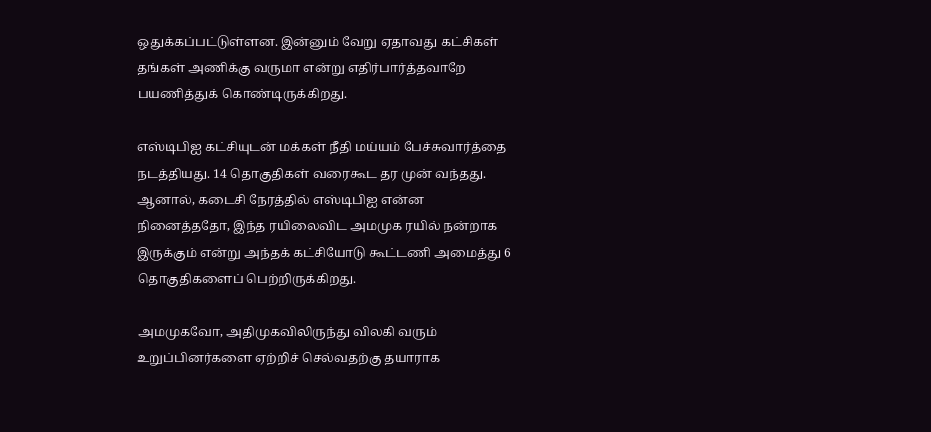ஒதுக்கப்பட்டுள்ளன. இன்னும் வேறு ஏதாவது கட்சிகள் தங்கள் அணிக்கு வருமா என்று எதிர்பார்த்தவாறே பயணித்துக் கொண்டிருக்கிறது.

எஸ்டிபிஐ கட்சியுடன் மக்கள் நீதி மய்யம் பேச்சுவார்த்தை நடத்தியது. 14 தொகுதிகள் வரைகூட தர முன் வந்தது. ஆனால், கடைசி நேரத்தில் எஸ்டிபிஐ என்ன நினைத்ததோ, இந்த ரயிலைவிட அமமுக ரயில் நன்றாக இருக்கும் என்று அந்தக் கட்சியோடு கூட்டணி அமைத்து 6 தொகுதிகளைப் பெற்றிருக்கிறது.

அமமுகவோ, அதிமுகவிலிருந்து விலகி வரும் உறுப்பினர்களை ஏற்றிச் செல்வதற்கு தயாராக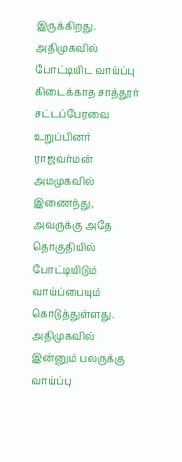இருக்கிறது. அதிமுகவில் போட்டியிட வாய்ப்பு கிடைக்காத சாத்தூர் சட்டப்பேரவை உறுப்பினர் ராஜவர்மன் அமமுகவில் இணைந்து, அவருக்கு அதே தொகுதியில் போட்டியிடும் வாய்ப்பையும் கொடுத்துள்ளது. அதிமுகவில் இன்னும் பலருக்கு வாய்ப்பு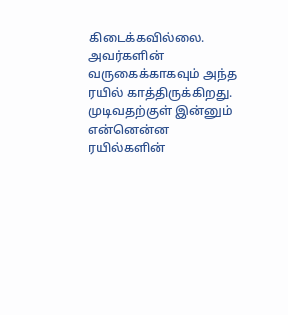கிடைக்கவில்லை. அவர்களின் வருகைக்காகவும் அந்த ரயில் காத்திருக்கிறது. முடிவதற்குள் இன்னும் என்னென்ன ரயில்களின்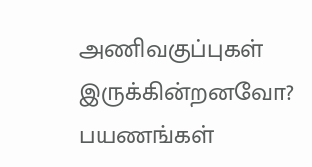அணிவகுப்புகள் இருக்கின்றனவோ? பயணங்கள்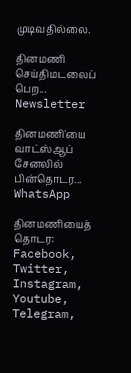முடிவதில்லை.

தினமணி செய்திமடலைப் பெற... Newsletter

தினமணி'யை வாட்ஸ்ஆப் சேனலில் பின்தொடர... WhatsApp

தினமணியைத் தொடர: Facebook, Twitter, Instagram, Youtube, Telegram,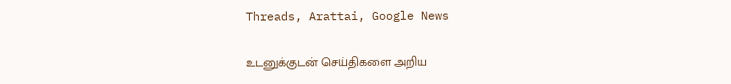Threads, Arattai, Google News

உடனுக்குடன் செய்திகளை அறிய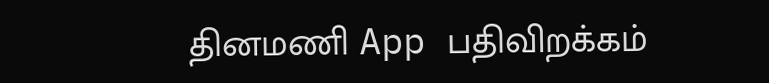தினமணி App பதிவிறக்கம்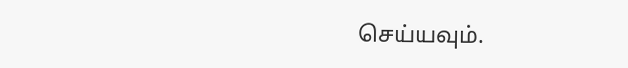செய்யவும்.